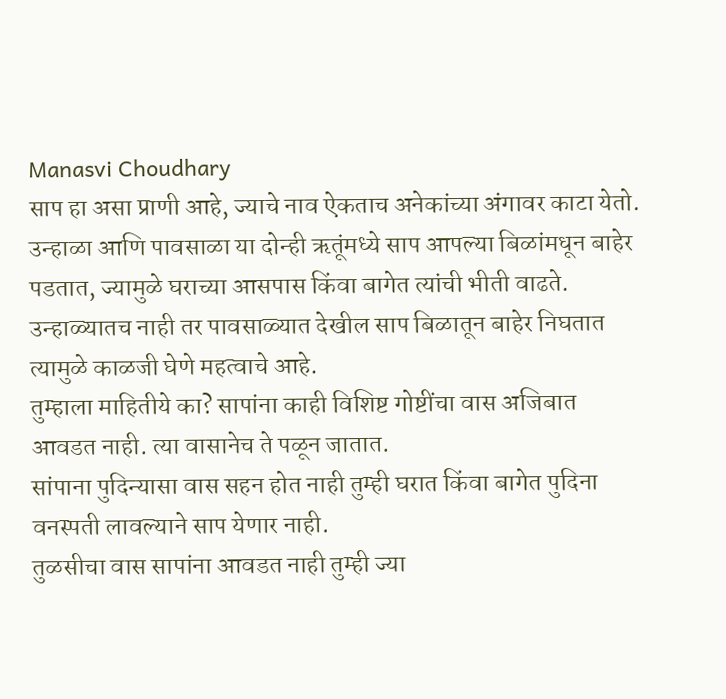Manasvi Choudhary
साप हा असा प्राणी आहे, ज्याचे नाव ऐकताच अनेकांच्या अंगावर काटा येतो. उन्हाळा आणि पावसाळा या दोन्ही ऋतूंमध्ये साप आपल्या बिळांमधून बाहेर पडतात, ज्यामुळे घराच्या आसपास किंवा बागेत त्यांची भीती वाढते.
उन्हाळ्यातच नाही तर पावसाळ्यात देखील साप बिळातून बाहेर निघतात त्यामुळे काळजी घेणे महत्वाचे आहे.
तुम्हाला माहितीये का? सापांना काही विशिष्ट गोष्टींचा वास अजिबात आवडत नाही. त्या वासानेच ते पळून जातात.
सांपाना पुदिन्यासा वास सहन होत नाही तुम्ही घरात किंवा बागेत पुदिना वनस्पती लावल्याने साप येणार नाही.
तुळसीचा वास सापांना आवडत नाही तुम्ही ज्या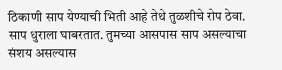ठिकाणी साप येण्याची भिती आहे तेथे तुळशीचे रोप ठेवा.
साप धुराला घाबरतात. तुमच्या आसपास साप असल्याचा संशय असल्यास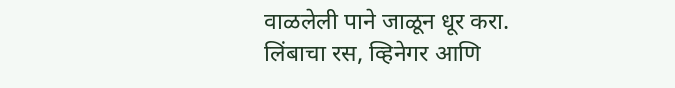वाळलेली पाने जाळून धूर करा.
लिंबाचा रस, व्हिनेगर आणि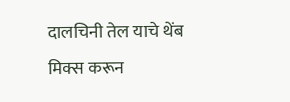दालचिनी तेल याचे थेंब मिक्स करून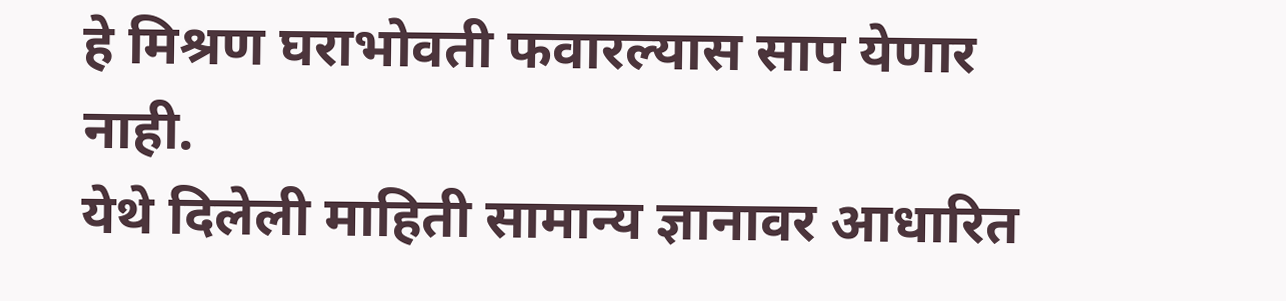हे मिश्रण घराभोवती फवारल्यास साप येणार नाही.
येथे दिलेली माहिती सामान्य ज्ञानावर आधारित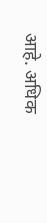आहे. अधिक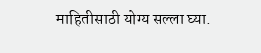माहितीसाठी योग्य सल्ला घ्या.